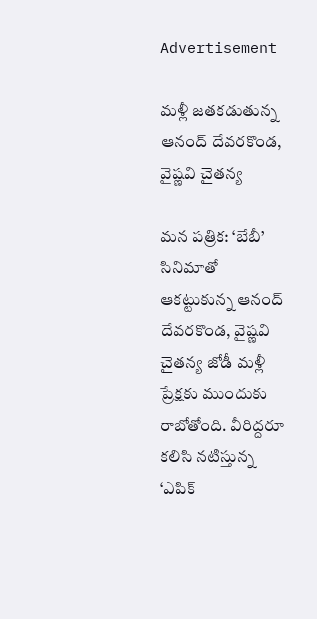Advertisement

మళ్లీ జతకడుతున్న ఆనంద్ దేవరకొండ, వైష్ణవి చైతన్య

మన పత్రిక: ‘బేబీ’ సినిమాతో ఆకట్టుకున్న ఆనంద్ దేవరకొండ, వైష్ణవి చైతన్య జోడీ మళ్లీ ప్రేక్షకు ముందుకు రాబోతోంది. వీరిద్దరూ కలిసి నటిస్తున్న ‘ఎపిక్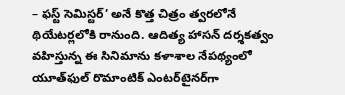– ఫస్ట్ సెమిస్టర్’ అనే కొత్త చిత్రం త్వరలోనే థియేటర్లలోకి రానుంది. ఆదిత్య హాసన్ దర్శకత్వం వహిస్తున్న ఈ సినిమాను కళాశాల నేపథ్యంలో యూత్‌ఫుల్ రొమాంటిక్ ఎంటర్‌టైనర్‌గా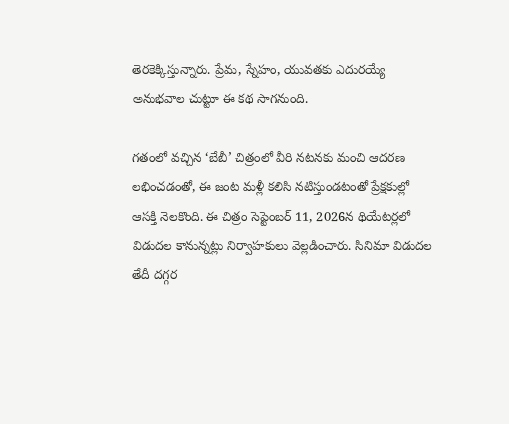తెరకెక్కిస్తున్నారు. ప్రేమ, స్నేహం, యువతకు ఎదురయ్యే అనుభవాల చుట్టూ ఈ కథ సాగనుంది.

గతంలో వచ్చిన ‘బేబీ’ చిత్రంలో వీరి నటనకు మంచి ఆదరణ లభించడంతో, ఈ జంట మళ్లీ కలిసి నటిస్తుండటంతో ప్రేక్షకుల్లో ఆసక్తి నెలకొంది. ఈ చిత్రం సెప్టెంబర్ 11, 2026న థియేటర్లలో విడుదల కానున్నట్లు నిర్వాహకులు వెల్లడించారు. సినిమా విడుదల తేదీ దగ్గర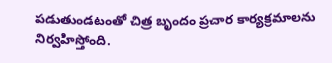పడుతుండటంతో చిత్ర బృందం ప్రచార కార్యక్రమాలను నిర్వహిస్తోంది.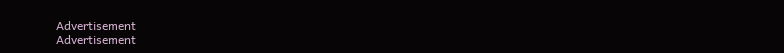Advertisement
Advertisement